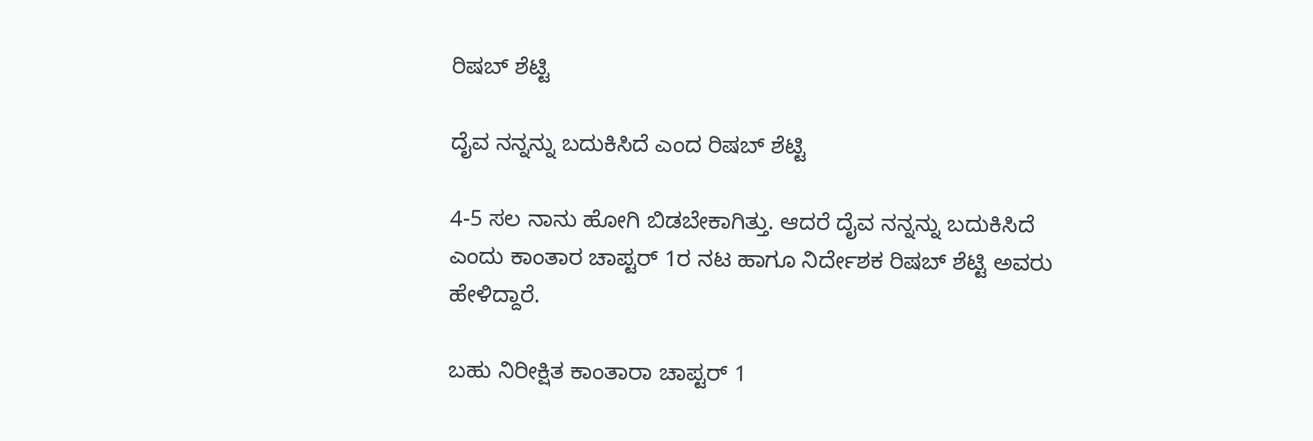ರಿಷಬ್ ಶೆಟ್ಟಿ

ದೈವ ನನ್ನನ್ನು ಬದುಕಿಸಿದೆ ಎಂದ ರಿಷಬ್ ಶೆಟ್ಟಿ

4-5 ಸಲ ನಾನು ಹೋಗಿ ಬಿಡಬೇಕಾಗಿತ್ತು. ಆದರೆ ದೈವ ನನ್ನನ್ನು ಬದುಕಿಸಿದೆ ಎಂದು ಕಾಂತಾರ ಚಾಪ್ಟರ್ 1ರ ನಟ ಹಾಗೂ ನಿರ್ದೇಶಕ ರಿಷಬ್ ಶೆಟ್ಟಿ ಅವರು ಹೇಳಿದ್ದಾರೆ.

ಬಹು ನಿರೀಕ್ಷಿತ ಕಾಂತಾರಾ ಚಾಪ್ಟರ್ 1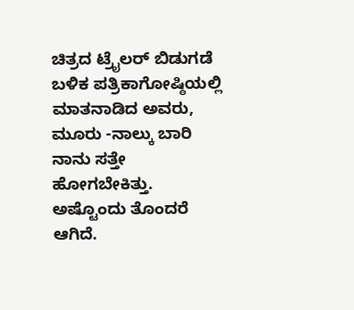ಚಿತ್ರದ ಟ್ರೈಲರ್ ಬಿಡುಗಡೆ ಬಳಿಕ ಪತ್ರಿಕಾಗೋಷ್ಠಿಯಲ್ಲಿ ಮಾತನಾಡಿದ ಅವರು, ಮೂರು -ನಾಲ್ಕು ಬಾರಿ ನಾನು ಸತ್ತೇ ಹೋಗಬೇಕಿತ್ತು. ಅಷ್ಟೊಂದು ತೊಂದರೆ ಆಗಿದೆ.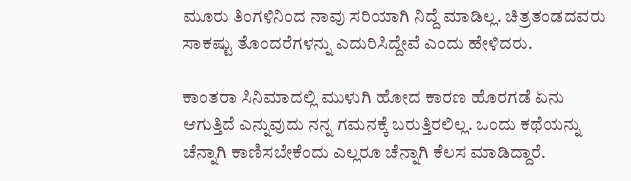ಮೂರು ತಿಂಗಳಿನಿಂದ ನಾವು ಸರಿಯಾಗಿ ನಿದ್ದೆ ಮಾಡಿಲ್ಲ. ಚಿತ್ರತಂಡದವರು ಸಾಕಷ್ಟು ತೊಂದರೆಗಳನ್ನು ಎದುರಿಸಿದ್ದೇವೆ ಎಂದು ಹೇಳಿದರು.

ಕಾಂತರಾ ಸಿನಿಮಾದಲ್ಲಿ ಮುಳುಗಿ ಹೋದ ಕಾರಣ ಹೊರಗಡೆ ಏನು ಆಗುತ್ತಿದೆ ಎನ್ನುವುದು ನನ್ನ ಗಮನಕ್ಕೆ ಬರುತ್ತಿರಲಿಲ್ಲ. ಒಂದು ಕಥೆಯನ್ನು ಚೆನ್ನಾಗಿ ಕಾಣಿಸಬೇಕೆಂದು ಎಲ್ಲರೂ ಚೆನ್ನಾಗಿ ಕೆಲಸ ಮಾಡಿದ್ದಾರೆ.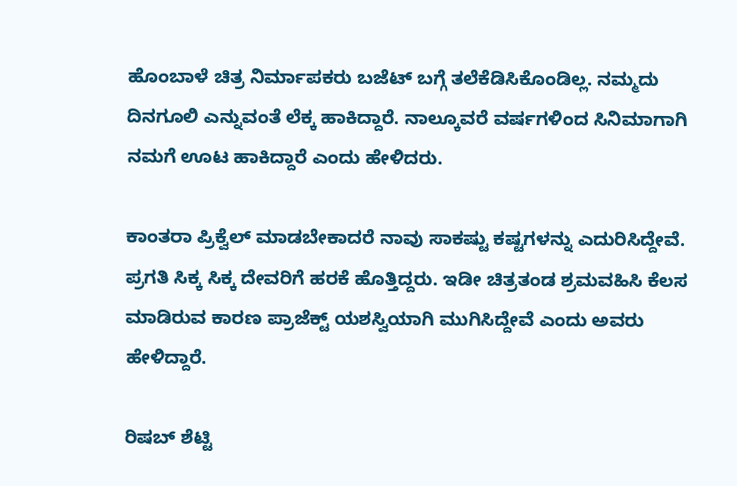ಹೊಂಬಾಳೆ ಚಿತ್ರ ನಿರ್ಮಾಪಕರು ಬಜೆಟ್ ಬಗ್ಗೆ ತಲೆಕೆಡಿಸಿಕೊಂಡಿಲ್ಲ. ನಮ್ಮದು ದಿನಗೂಲಿ ಎನ್ನುವಂತೆ ಲೆಕ್ಕ ಹಾಕಿದ್ದಾರೆ. ನಾಲ್ಕೂವರೆ ವರ್ಷಗಳಿಂದ ಸಿನಿಮಾಗಾಗಿ ನಮಗೆ ಊಟ ಹಾಕಿದ್ದಾರೆ ಎಂದು ಹೇಳಿದರು.

ಕಾಂತರಾ ಪ್ರಿಕ್ವೆಲ್ ಮಾಡಬೇಕಾದರೆ ನಾವು ಸಾಕಷ್ಟು ಕಷ್ಟಗಳನ್ನು ಎದುರಿಸಿದ್ದೇವೆ. ಪ್ರಗತಿ ಸಿಕ್ಕ ಸಿಕ್ಕ ದೇವರಿಗೆ ಹರಕೆ ಹೊತ್ತಿದ್ದರು. ಇಡೀ ಚಿತ್ರತಂಡ ಶ್ರಮವಹಿಸಿ ಕೆಲಸ ಮಾಡಿರುವ ಕಾರಣ ಪ್ರಾಜೆಕ್ಟ್ ಯಶಸ್ವಿಯಾಗಿ ಮುಗಿಸಿದ್ದೇವೆ ಎಂದು ಅವರು ಹೇಳಿದ್ದಾರೆ.

ರಿಷಬ್ ಶೆಟ್ಟಿ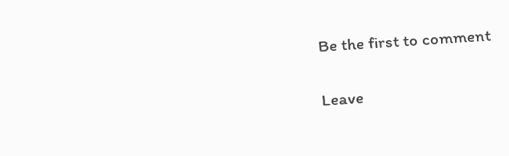Be the first to comment

Leave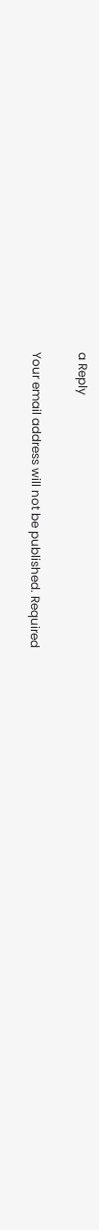a Reply

Your email address will not be published. Required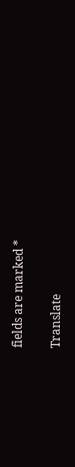fields are marked *

Translate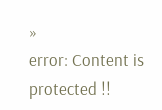»
error: Content is protected !!